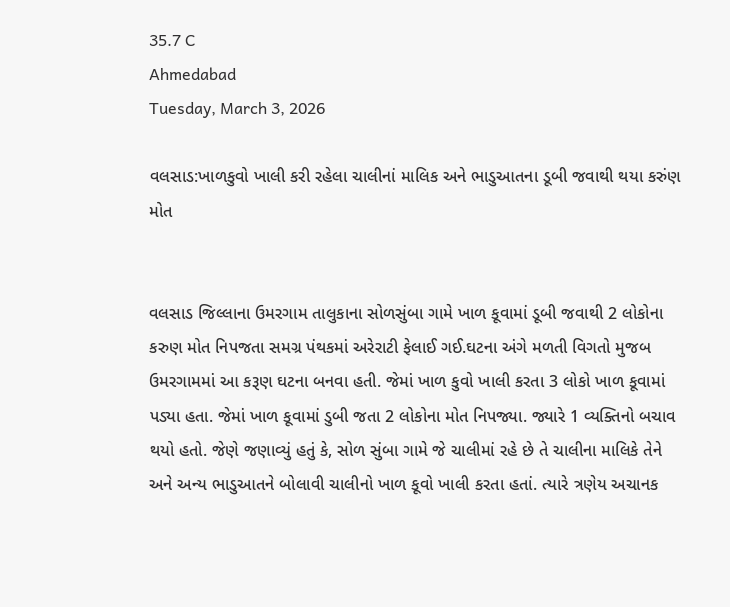35.7 C
Ahmedabad
Tuesday, March 3, 2026

વલસાડ:ખાળકુવો ખાલી કરી રહેલા ચાલીનાં માલિક અને ભાડુઆતના ડૂબી જવાથી થયા કરુંણ મોત


વલસાડ જિલ્લાના ઉમરગામ તાલુકાના સોળસુંબા ગામે ખાળ કૂવામાં ડૂબી જવાથી 2 લોકોના કરુણ મોત નિપજતા સમગ્ર પંથકમાં અરેરાટી ફેલાઈ ગઈ.ઘટના અંગે મળતી વિગતો મુજબ ઉમરગામમાં આ કરૂણ ઘટના બનવા હતી. જેમાં ખાળ કુવો ખાલી કરતા 3 લોકો ખાળ કૂવામાં પડ્યા હતા. જેમાં ખાળ કૂવામાં ડુબી જતા 2 લોકોના મોત નિપજ્યા. જ્યારે 1 વ્યક્તિનો બચાવ થયો હતો. જેણે જણાવ્યું હતું કે, સોળ સુંબા ગામે જે ચાલીમાં રહે છે તે ચાલીના માલિકે તેને અને અન્ય ભાડુઆતને બોલાવી ચાલીનો ખાળ કૂવો ખાલી કરતા હતાં. ત્યારે ત્રણેય અચાનક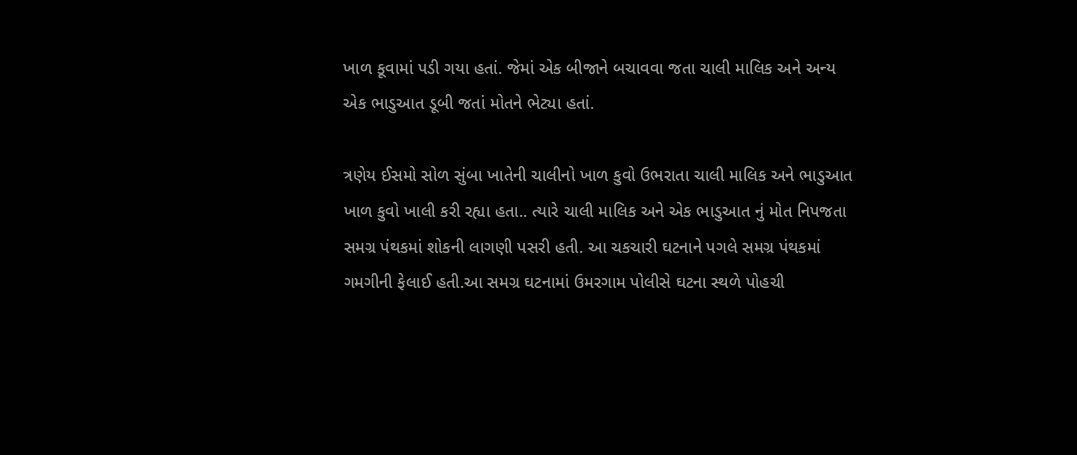ખાળ કૂવામાં પડી ગયા હતાં. જેમાં એક બીજાને બચાવવા જતા ચાલી માલિક અને અન્ય એક ભાડુઆત ડૂબી જતાં મોતને ભેટ્યા હતાં.

ત્રણેય ઈસમો સોળ સુંબા ખાતેની ચાલીનો ખાળ કુવો ઉભરાતા ચાલી માલિક અને ભાડુઆત ખાળ કુવો ખાલી કરી રહ્યા હતા.. ત્યારે ચાલી માલિક અને એક ભાડુઆત નું મોત નિપજતા સમગ્ર પંથકમાં શોકની લાગણી પસરી હતી. આ ચકચારી ઘટનાને પગલે સમગ્ર પંથકમાં ગમગીની ફેલાઈ હતી.આ સમગ્ર ઘટનામાં ઉમરગામ પોલીસે ઘટના સ્થળે પોહચી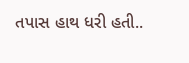તપાસ હાથ ધરી હતી..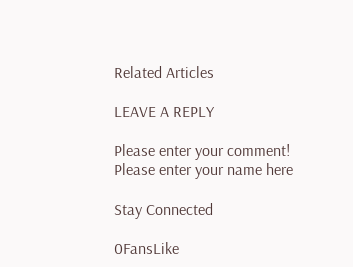Related Articles

LEAVE A REPLY

Please enter your comment!
Please enter your name here

Stay Connected

0FansLike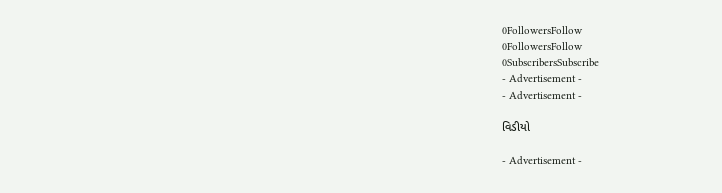0FollowersFollow
0FollowersFollow
0SubscribersSubscribe
- Advertisement -
- Advertisement -

વિડીયો

- Advertisement -